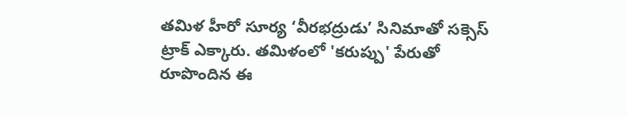తమిళ హీరో సూర్య ‘వీరభద్రుడు’ సినిమాతో సక్సెస్ ట్రాక్ ఎక్కారు. తమిళంలో 'కరుప్పు' పేరుతో రూపొందిన ఈ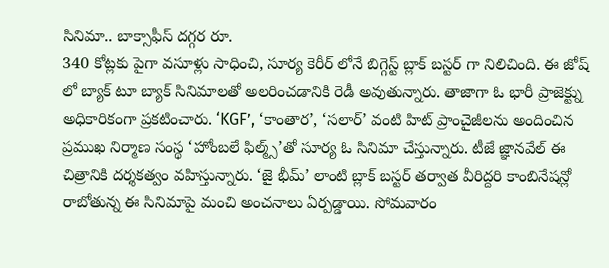సినిమా.. బాక్సాఫీస్ దగ్గర రూ.
340 కోట్లకు పైగా వసూళ్లు సాధించి, సూర్య కెరీర్ లోనే బిగ్గెస్ట్ బ్లాక్ బస్టర్ గా నిలిచింది. ఈ జోష్ లో బ్యాక్ టూ బ్యాక్ సినిమాలతో అలరించడానికి రెడీ అవుతున్నారు. తాజాగా ఓ భారీ ప్రాజెక్ట్ను అధికారికంగా ప్రకటించారు. ‘KGF’, ‘కాంతార’, ‘సలార్’ వంటి హిట్ ప్రాంచైజీలను అందించిన ప్రముఖ నిర్మాణ సంస్థ ‘హోంబలే ఫిల్మ్స్’తో సూర్య ఓ సినిమా చేస్తున్నారు. టీజే జ్ఞానవేల్ ఈ చిత్రానికి దర్శకత్వం వహిస్తున్నారు. ‘జై భీమ్’ లాంటి బ్లాక్ బస్టర్ తర్వాత వీరిద్దరి కాంబినేషన్లో రాబోతున్న ఈ సినిమాపై మంచి అంచనాలు ఏర్పడ్డాయి. సోమవారం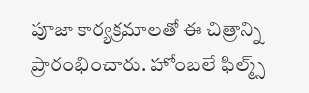పూజా కార్యక్రమాలతో ఈ చిత్రాన్ని ప్రారంభించారు. హోంబలే ఫిల్మ్స్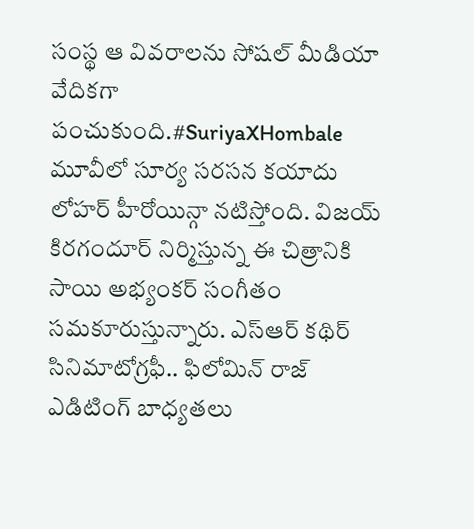సంస్థ ఆ వివరాలను సోషల్ మీడియా వేదికగా పంచుకుంది.#SuriyaXHombale మూవీలో సూర్య సరసన కయాదు లోహర్ హీరోయిన్గా నటిస్తోంది. విజయ్ కిరగందూర్ నిర్మిస్తున్న ఈ చిత్రానికి సాయి అభ్యంకర్ సంగీతం సమకూరుస్తున్నారు. ఎస్ఆర్ కథిర్ సినిమాటోగ్రఫీ.. ఫిలోమిన్ రాజ్ ఎడిటింగ్ బాధ్యతలు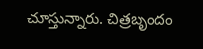చూస్తున్నారు. చిత్రబృందం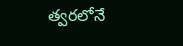త్వరలోనే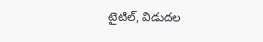టైటిల్, విడుదల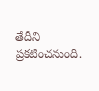తేదీని ప్రకటించనుంది.